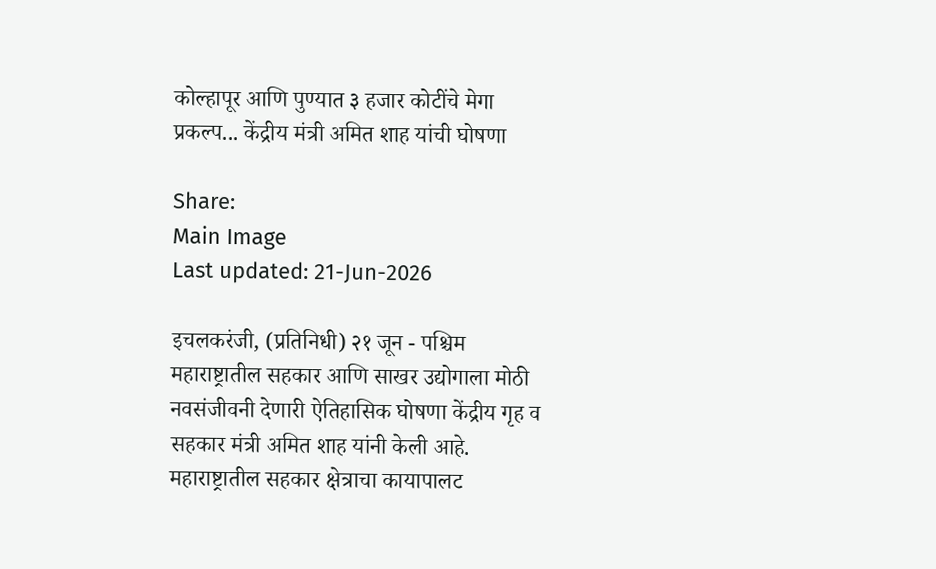कोल्हापूर आणि पुण्यात ३ हजार कोटींचे मेगा प्रकल्प... केंद्रीय मंत्री अमित शाह यांची घोषणा

Share:
Main Image
Last updated: 21-Jun-2026

इचलकरंजी, (प्रतिनिधी) २१ जून - पश्चिम महाराष्ट्रातील सहकार आणि साखर उद्योगाला मोठी नवसंजीवनी देणारी ऐतिहासिक घोषणा केंद्रीय गृह व सहकार मंत्री अमित शाह यांनी केली आहे. महाराष्ट्रातील सहकार क्षेत्राचा कायापालट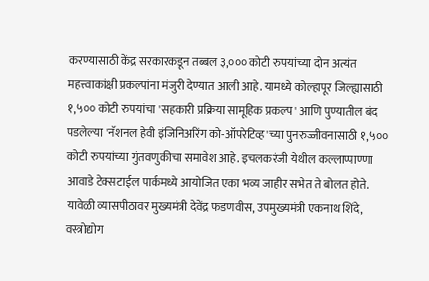करण्यासाठी केंद्र सरकारकडून तब्बल ३,००० कोटी रुपयांच्या दोन अत्यंत महत्त्वाकांक्षी प्रकल्पांना मंजुरी देण्यात आली आहे. यामध्ये कोल्हापूर जिल्ह्यासाठी १,५०० कोटी रुपयांचा 'सहकारी प्रक्रिया सामूहिक प्रकल्प' आणि पुण्यातील बंद पडलेल्या 'नॅशनल हेवी इंजिनिअरिंग को-ऑपरेटिव्ह'च्या पुनरुज्जीवनासाठी १,५०० कोटी रुपयांच्या गुंतवणुकीचा समावेश आहे. इचलकरंजी येथील कल्लाप्पाण्णा आवाडे टेक्सटाईल पार्कमध्ये आयोजित एका भव्य जाहीर सभेत ते बोलत होते. यावेळी व्यासपीठावर मुख्यमंत्री देवेंद्र फडणवीस, उपमुख्यमंत्री एकनाथ शिंदे, वस्त्रोद्योग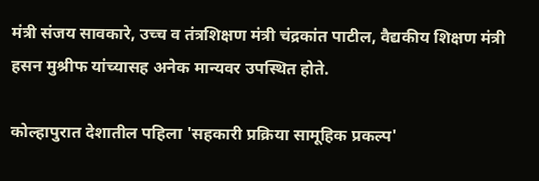मंत्री संजय सावकारे, उच्च व तंत्रशिक्षण मंत्री चंद्रकांत पाटील, वैद्यकीय शिक्षण मंत्री हसन मुश्रीफ यांच्यासह अनेक मान्यवर उपस्थित होते.

कोल्हापुरात देशातील पहिला 'सहकारी प्रक्रिया सामूहिक प्रकल्प'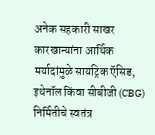अनेक सहकारी साखर कारखान्यांना आर्थिक मर्यादांमुळे सायट्रिक ऍसिड, इथेनॉल किंवा सीबीजी (CBG) निर्मितीचे स्वतंत्र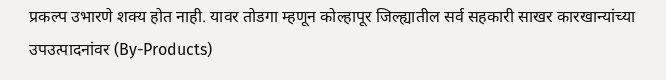प्रकल्प उभारणे शक्य होत नाही. यावर तोडगा म्हणून कोल्हापूर जिल्ह्यातील सर्व सहकारी साखर कारखान्यांच्या उपउत्पादनांवर (By-Products)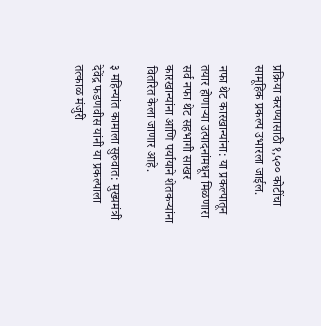प्रक्रिया करण्यासाठी १,५०० कोटींचा सामूहिक प्रकल्प उभारला जाईल.

नफा थेट कारखान्यांना: या प्रकल्पातून तयार होणाऱ्या उत्पादनांमधून मिळणारा सर्व नफा थेट सहभागी साखर कारखान्यांना आणि पर्यायाने शेतकऱ्यांना वितरित केला जाणार आहे.

३ महिन्यांत कामाला सुरुवात: मुख्यमंत्री देवेंद्र फडणवीस यांनी या प्रकल्पाला तत्काळ मंजुरी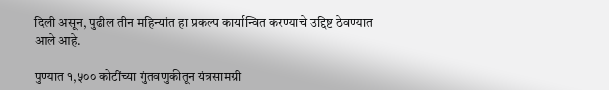दिली असून, पुढील तीन महिन्यांत हा प्रकल्प कार्यान्वित करण्याचे उद्दिष्ट ठेवण्यात आले आहे.

पुण्यात १,५०० कोटींच्या गुंतवणुकीतून यंत्रसामग्री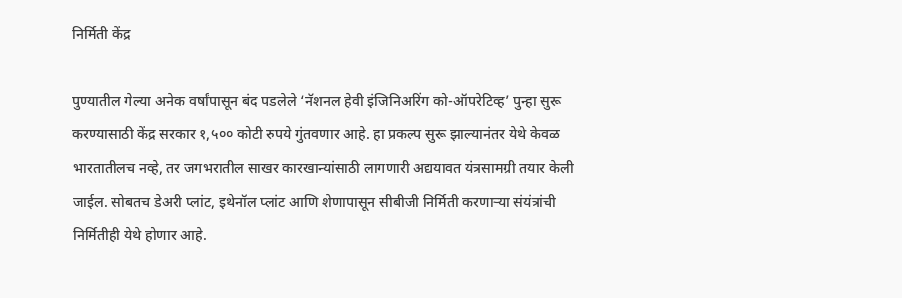निर्मिती केंद्र

पुण्यातील गेल्या अनेक वर्षांपासून बंद पडलेले ‘नॅशनल हेवी इंजिनिअरिंग को-ऑपरेटिव्ह’ पुन्हा सुरू करण्यासाठी केंद्र सरकार १,५०० कोटी रुपये गुंतवणार आहे. हा प्रकल्प सुरू झाल्यानंतर येथे केवळ भारतातीलच नव्हे, तर जगभरातील साखर कारखान्यांसाठी लागणारी अद्ययावत यंत्रसामग्री तयार केली जाईल. सोबतच डेअरी प्लांट, इथेनॉल प्लांट आणि शेणापासून सीबीजी निर्मिती करणाऱ्या संयंत्रांची निर्मितीही येथे होणार आहे.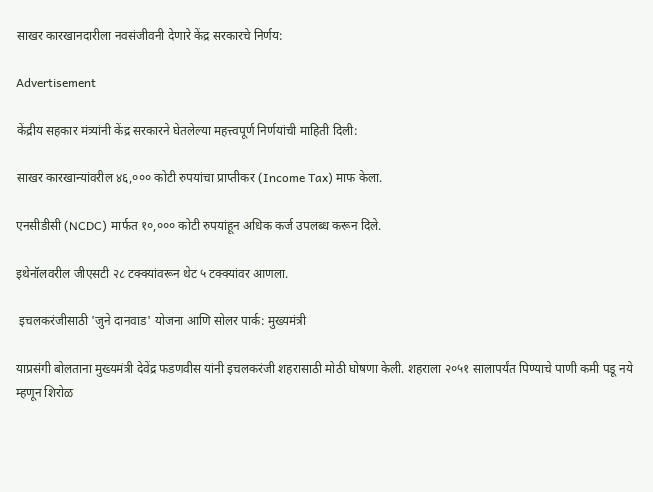साखर कारखानदारीला नवसंजीवनी देणारे केंद्र सरकारचे निर्णय:

Advertisement

केंद्रीय सहकार मंत्र्यांनी केंद्र सरकारने घेतलेल्या महत्त्वपूर्ण निर्णयांची माहिती दिली:

साखर कारखान्यांवरील ४६,००० कोटी रुपयांचा प्राप्तीकर (Income Tax) माफ केला.

एनसीडीसी (NCDC) मार्फत १०,००० कोटी रुपयांहून अधिक कर्ज उपलब्ध करून दिले.

इथेनॉलवरील जीएसटी २८ टक्क्यांवरून थेट ५ टक्क्यांवर आणला.

 इचलकरंजीसाठी 'जुने दानवाड' योजना आणि सोलर पार्क: मुख्यमंत्री

याप्रसंगी बोलताना मुख्यमंत्री देवेंद्र फडणवीस यांनी इचलकरंजी शहरासाठी मोठी घोषणा केली. शहराला २०५१ सालापर्यंत पिण्याचे पाणी कमी पडू नये म्हणून शिरोळ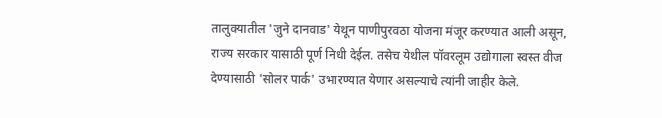तालुक्यातील 'जुने दानवाड' येथून पाणीपुरवठा योजना मंजूर करण्यात आली असून, राज्य सरकार यासाठी पूर्ण निधी देईल. तसेच येथील पॉवरलूम उद्योगाला स्वस्त वीज देण्यासाठी 'सोलर पार्क' उभारण्यात येणार असल्याचे त्यांनी जाहीर केले.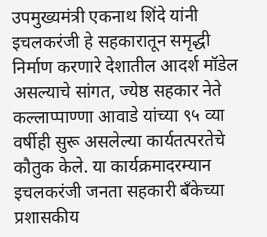उपमुख्यमंत्री एकनाथ शिंदे यांनी इचलकरंजी हे सहकारातून समृद्धी निर्माण करणारे देशातील आदर्श मॉडेल असल्याचे सांगत, ज्येष्ठ सहकार नेते कल्लाप्पाण्णा आवाडे यांच्या ९५ व्या वर्षीही सुरू असलेल्या कार्यतत्परतेचे कौतुक केले. या कार्यक्रमादरम्यान इचलकरंजी जनता सहकारी बँकेच्या प्रशासकीय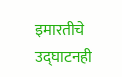इमारतीचे उद्घाटनही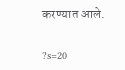करण्यात आले.

?s=20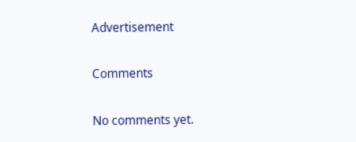Advertisement

Comments

No comments yet.